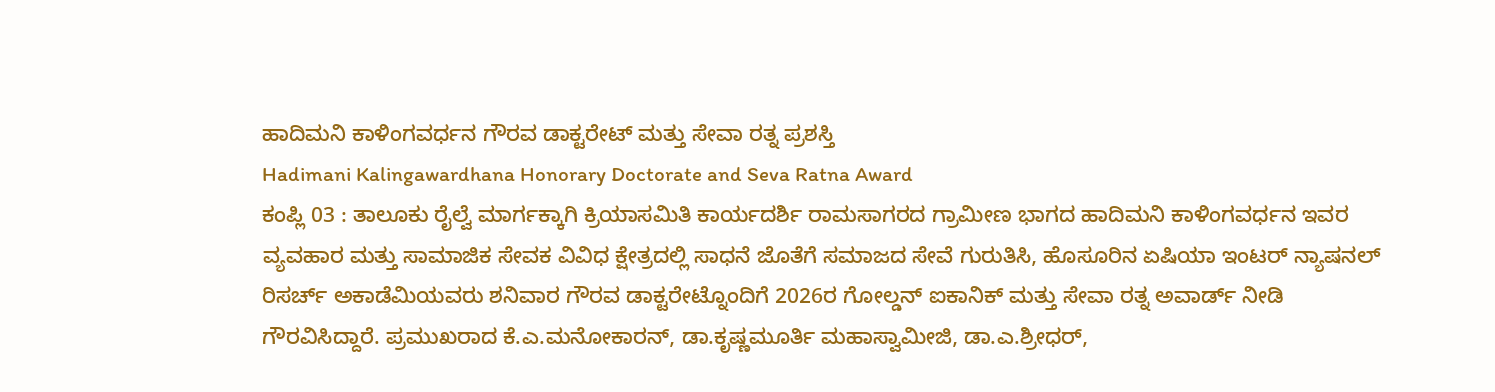ಹಾದಿಮನಿ ಕಾಳಿಂಗವರ್ಧನ ಗೌರವ ಡಾಕ್ಟರೇಟ್ ಮತ್ತು ಸೇವಾ ರತ್ನ ಪ್ರಶಸ್ತಿ
Hadimani Kalingawardhana Honorary Doctorate and Seva Ratna Award
ಕಂಪ್ಲಿ 03 : ತಾಲೂಕು ರೈಲ್ವೆ ಮಾರ್ಗಕ್ಕಾಗಿ ಕ್ರಿಯಾಸಮಿತಿ ಕಾರ್ಯದರ್ಶಿ ರಾಮಸಾಗರದ ಗ್ರಾಮೀಣ ಭಾಗದ ಹಾದಿಮನಿ ಕಾಳಿಂಗವರ್ಧನ ಇವರ ವ್ಯವಹಾರ ಮತ್ತು ಸಾಮಾಜಿಕ ಸೇವಕ ವಿವಿಧ ಕ್ಷೇತ್ರದಲ್ಲಿ ಸಾಧನೆ ಜೊತೆಗೆ ಸಮಾಜದ ಸೇವೆ ಗುರುತಿಸಿ, ಹೊಸೂರಿನ ಏಷಿಯಾ ಇಂಟರ್ ನ್ಯಾಷನಲ್ ರಿಸರ್ಚ್ ಅಕಾಡೆಮಿಯವರು ಶನಿವಾರ ಗೌರವ ಡಾಕ್ಟರೇಟ್ನೊಂದಿಗೆ 2026ರ ಗೋಲ್ಡನ್ ಐಕಾನಿಕ್ ಮತ್ತು ಸೇವಾ ರತ್ನ ಅವಾರ್ಡ್ ನೀಡಿ ಗೌರವಿಸಿದ್ದಾರೆ. ಪ್ರಮುಖರಾದ ಕೆ.ಎ.ಮನೋಕಾರನ್, ಡಾ.ಕೃಷ್ಣಮೂರ್ತಿ ಮಹಾಸ್ವಾಮೀಜಿ, ಡಾ.ಎ.ಶ್ರೀಧರ್,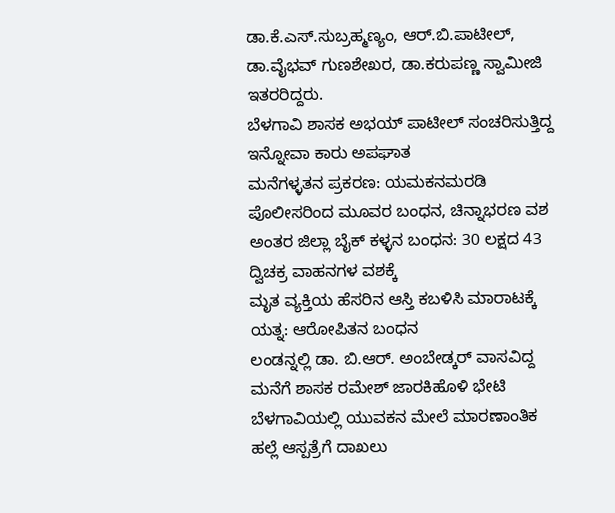ಡಾ.ಕೆ.ಎಸ್.ಸುಬ್ರಹ್ಮಣ್ಯಂ, ಆರ್.ಬಿ.ಪಾಟೀಲ್, ಡಾ.ವೈಭವ್ ಗುಣಶೇಖರ, ಡಾ.ಕರುಪಣ್ಣ ಸ್ವಾಮೀಜಿ ಇತರರಿದ್ದರು.
ಬೆಳಗಾವಿ ಶಾಸಕ ಅಭಯ್ ಪಾಟೀಲ್ ಸಂಚರಿಸುತ್ತಿದ್ದ ಇನ್ನೋವಾ ಕಾರು ಅಪಘಾತ
ಮನೆಗಳ್ಳತನ ಪ್ರಕರಣ: ಯಮಕನಮರಡಿ ಪೊಲೀಸರಿಂದ ಮೂವರ ಬಂಧನ, ಚಿನ್ನಾಭರಣ ವಶ
ಅಂತರ ಜಿಲ್ಲಾ ಬೈಕ್ ಕಳ್ಳನ ಬಂಧನ: 30 ಲಕ್ಷದ 43 ದ್ವಿಚಕ್ರ ವಾಹನಗಳ ವಶಕ್ಕೆ
ಮೃತ ವ್ಯಕ್ತಿಯ ಹೆಸರಿನ ಆಸ್ತಿ ಕಬಳಿಸಿ ಮಾರಾಟಕ್ಕೆ ಯತ್ನ: ಆರೋಪಿತನ ಬಂಧನ
ಲಂಡನ್ನಲ್ಲಿ ಡಾ. ಬಿ.ಆರ್. ಅಂಬೇಡ್ಕರ್ ವಾಸವಿದ್ದ ಮನೆಗೆ ಶಾಸಕ ರಮೇಶ್ ಜಾರಕಿಹೊಳಿ ಭೇಟಿ
ಬೆಳಗಾವಿಯಲ್ಲಿ ಯುವಕನ ಮೇಲೆ ಮಾರಣಾಂತಿಕ ಹಲ್ಲೆ ಆಸ್ಪತ್ರೆಗೆ ದಾಖಲು